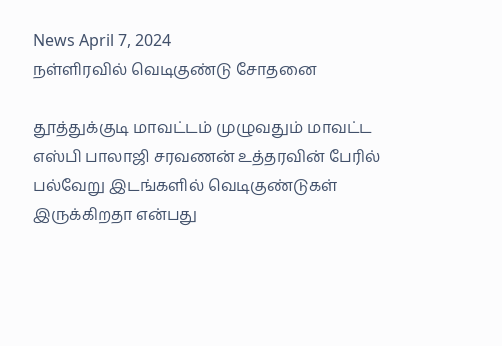News April 7, 2024
நள்ளிரவில் வெடிகுண்டு சோதனை

தூத்துக்குடி மாவட்டம் முழுவதும் மாவட்ட எஸ்பி பாலாஜி சரவணன் உத்தரவின் பேரில் பல்வேறு இடங்களில் வெடிகுண்டுகள் இருக்கிறதா என்பது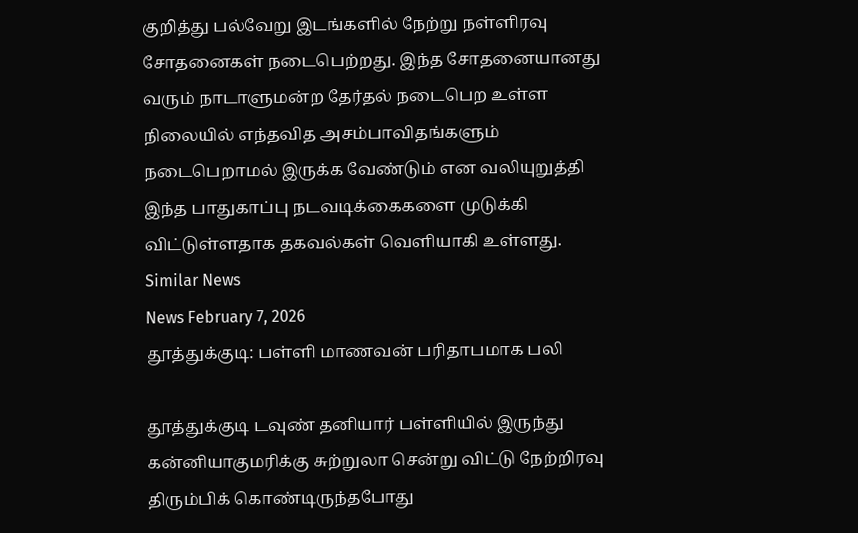குறித்து பல்வேறு இடங்களில் நேற்று நள்ளிரவு சோதனைகள் நடைபெற்றது. இந்த சோதனையானது வரும் நாடாளுமன்ற தேர்தல் நடைபெற உள்ள நிலையில் எந்தவித அசம்பாவிதங்களும் நடைபெறாமல் இருக்க வேண்டும் என வலியுறுத்தி இந்த பாதுகாப்பு நடவடிக்கைகளை முடுக்கி விட்டுள்ளதாக தகவல்கள் வெளியாகி உள்ளது.
Similar News
News February 7, 2026
தூத்துக்குடி: பள்ளி மாணவன் பரிதாபமாக பலி

தூத்துக்குடி டவுண் தனியார் பள்ளியில் இருந்து கன்னியாகுமரிக்கு சுற்றுலா சென்று விட்டு நேற்றிரவு திரும்பிக் கொண்டிருந்தபோது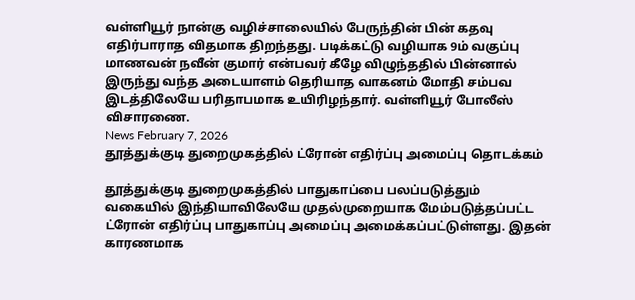வள்ளியூர் நான்கு வழிச்சாலையில் பேருந்தின் பின் கதவு எதிர்பாராத விதமாக திறந்தது. படிக்கட்டு வழியாக 9ம் வகுப்பு மாணவன் நவீன் குமார் என்பவர் கீழே விழுந்ததில் பின்னால் இருந்து வந்த அடையாளம் தெரியாத வாகனம் மோதி சம்பவ இடத்திலேயே பரிதாபமாக உயிரிழந்தார். வள்ளியூர் போலீஸ் விசாரணை.
News February 7, 2026
தூத்துக்குடி துறைமுகத்தில் ட்ரோன் எதிர்ப்பு அமைப்பு தொடக்கம்

தூத்துக்குடி துறைமுகத்தில் பாதுகாப்பை பலப்படுத்தும் வகையில் இந்தியாவிலேயே முதல்முறையாக மேம்படுத்தப்பட்ட ட்ரோன் எதிர்ப்பு பாதுகாப்பு அமைப்பு அமைக்கப்பட்டுள்ளது. இதன் காரணமாக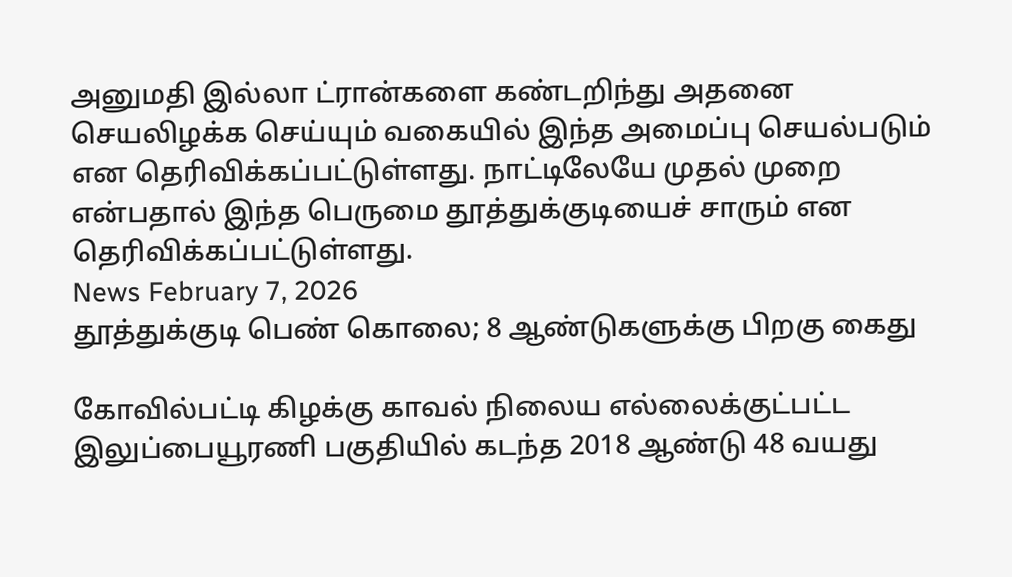அனுமதி இல்லா ட்ரான்களை கண்டறிந்து அதனை செயலிழக்க செய்யும் வகையில் இந்த அமைப்பு செயல்படும் என தெரிவிக்கப்பட்டுள்ளது. நாட்டிலேயே முதல் முறை என்பதால் இந்த பெருமை தூத்துக்குடியைச் சாரும் என தெரிவிக்கப்பட்டுள்ளது.
News February 7, 2026
தூத்துக்குடி பெண் கொலை; 8 ஆண்டுகளுக்கு பிறகு கைது

கோவில்பட்டி கிழக்கு காவல் நிலைய எல்லைக்குட்பட்ட இலுப்பையூரணி பகுதியில் கடந்த 2018 ஆண்டு 48 வயது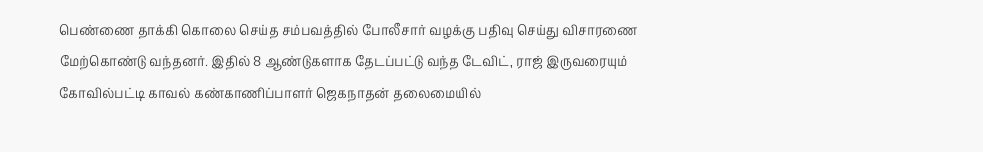பெண்ணை தாக்கி கொலை செய்த சம்பவத்தில் போலீசார் வழக்கு பதிவு செய்து விசாரணை மேற்கொண்டு வந்தனர். இதில் 8 ஆண்டுகளாக தேடப்பட்டு வந்த டேவிட், ராஜ் இருவரையும் கோவில்பட்டி காவல் கண்காணிப்பாளர் ஜெகநாதன் தலைமையில்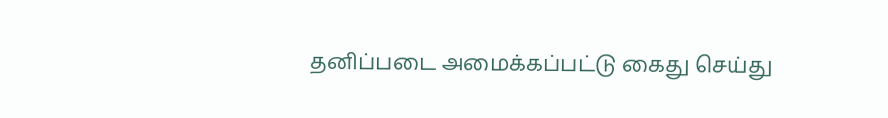தனிப்படை அமைக்கப்பட்டு கைது செய்து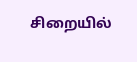சிறையில்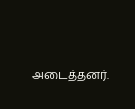அடைத்தனர்.